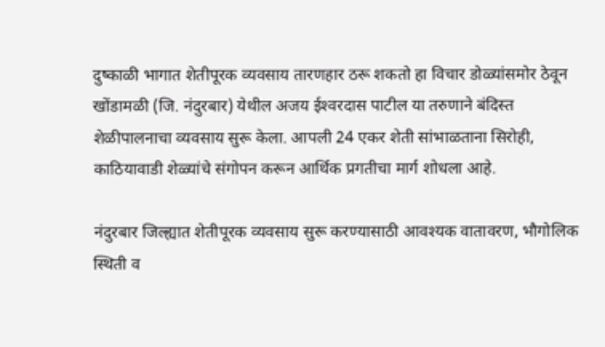दुष्काळी भागात शेतीपूरक व्यवसाय तारणहार ठरू शकतो हा विचार डोळ्यांसमोर ठेवून खोंडामळी (जि. नंदुरबार) येथील अजय ईश्‍वरदास पाटील या तरुणाने बंदिस्त शेळीपालनाचा व्यवसाय सुरू केला. आपली 24 एकर शेती सांभाळताना सिरोही, काठियावाडी शेळ्यांचे संगोपन करून आर्थिक प्रगतीचा मार्ग शोधला आहे.

नंदुरबार जिल्ह्यात शेतीपूरक व्यवसाय सुरू करण्यासाठी आवश्‍यक वातावरण, भौगोलिक स्थिती व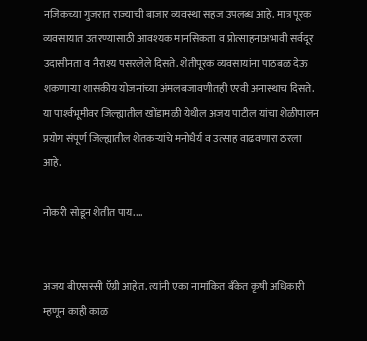नजिकच्या गुजरात राज्याची बाजार व्यवस्था सहज उपलब्ध आहे. मात्र पूरक व्यवसायात उतरण्यासाठी आवश्‍यक मानसिकता व प्रोत्साहनाअभावी सर्वदूर उदासीनता व नैराश्‍य पसरलेले दिसते. शेतीपूरक व्यवसायांना पाठबळ देऊ शकणाऱ्या शासकीय योजनांच्या अंमलबजावणीतही एरवी अनास्थाच दिसते. या पार्श्‍वभूमीवर जिल्ह्यातील खोंडामळी येथील अजय पाटील यांचा शेळीपालन प्रयोग संपूर्ण जिल्ह्यातील शेतकऱ्यांचे मनोधैर्य व उत्साह वाढवणारा ठरला आहे.

नोकरी सोडून शेतीत पाय....


अजय बीएसस्सी ऍग्री आहेत. त्यांनी एका नामांकित बॅंकेत कृषी अधिकारी म्हणून काही काळ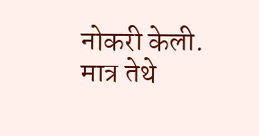नोकरी केली. मात्र तेथे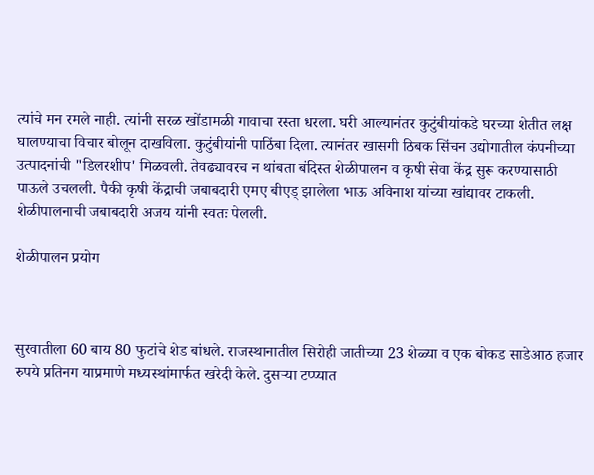त्यांचे मन रमले नाही. त्यांनी सरळ खोंडामळी गावाचा रस्ता धरला. घरी आल्यानंतर कुटुंबीयांकडे घरच्या शेतीत लक्ष घालण्याचा विचार बोलून दाखविला. कुटुंबीयांनी पाठिंबा दिला. त्यानंतर खासगी ठिबक सिंचन उद्योगातील कंपनीच्या उत्पादनांची "डिलरशीप' मिळवली. तेवढ्यावरच न थांबता बंदिस्त शेळीपालन व कृषी सेवा केंद्र सुरू करण्यासाठी पाऊले उचलली. पैकी कृषी केंद्राची जबाबदारी एमए बीएड्‌ झालेला भाऊ अविनाश यांच्या खांद्यावर टाकली. शेळीपालनाची जबाबदारी अजय यांनी स्वतः पेलली.

शेळीपालन प्रयोग



सुरवातीला 60 बाय 80 फुटांचे शेड बांधले. राजस्थानातील सिरोही जातीच्या 23 शेळ्या व एक बोकड साडेआठ हजार रुपये प्रतिनग याप्रमाणे मध्यस्थांमार्फत खरेदी केले. दुसऱ्या टप्प्यात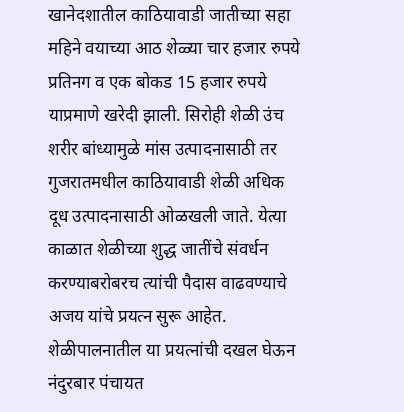खानेदशातील काठियावाडी जातीच्या सहा महिने वयाच्या आठ शेळ्या चार हजार रुपये प्रतिनग व एक बोकड 15 हजार रुपये याप्रमाणे खरेदी झाली. सिरोही शेळी उंच शरीर बांध्यामुळे मांस उत्पादनासाठी तर गुजरातमधील काठियावाडी शेळी अधिक दूध उत्पादनासाठी ओळखली जाते. येत्या काळात शेळीच्या शुद्ध जातींचे संवर्धन करण्याबरोबरच त्यांची पैदास वाढवण्याचे अजय यांचे प्रयत्न सुरू आहेत. शेळीपालनातील या प्रयत्नांची दखल घेऊन नंदुरबार पंचायत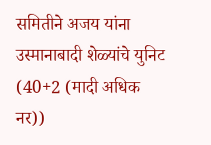समितीने अजय यांना उस्मानाबादी शेळ्यांचे युनिट (40+2 (मादी अधिक नर))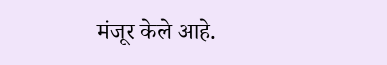मंजूर केले आहे.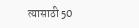त्यासाठी 50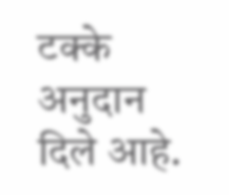टक्के अनुदान दिले आहे.